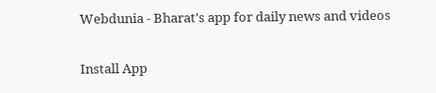Webdunia - Bharat's app for daily news and videos

Install App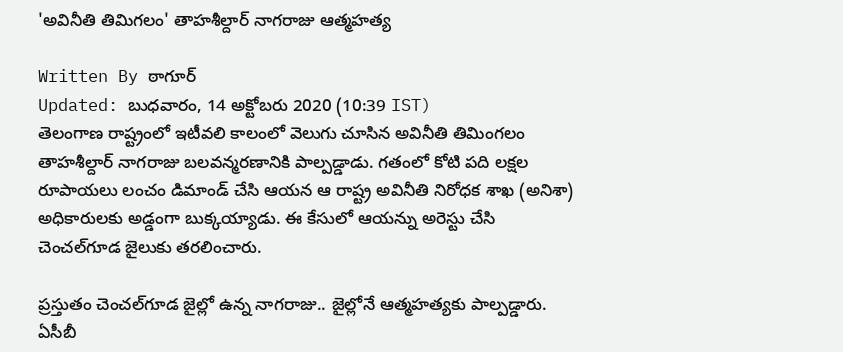'అవినీతి తిమిగలం' తాహశీల్దార్ నాగరాజు ఆత్మహత్య

Written By ఠాగూర్
Updated: బుధవారం, 14 అక్టోబరు 2020 (10:39 IST)
తెలంగాణ రాష్ట్రంలో ఇటీవలి కాలంలో వెలుగు చూసిన అవినీతి తిమింగలం తాహశీల్దార్ నాగరాజు బలవన్మరణానికి పాల్పడ్డాడు. గతంలో కోటి పది లక్షల రూపాయలు లంచం డిమాండ్ చేసి ఆయన ఆ రాష్ట్ర అవినీతి నిరోధక శాఖ (అనిశా) అధికారులకు అడ్డంగా బుక్కయ్యాడు. ఈ కేసులో ఆయన్ను అరెస్టు చేసి చెంచల్‌గూడ జైలుకు తరలించారు.

ప్రస్తుతం చెంచల్‌గూడ జైల్లో ఉన్న నాగరాజు.. జైల్లోనే ఆత్మహత్యకు పాల్పడ్డారు. ఏసీబీ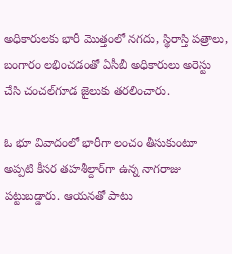అధికారులకు భారీ మొత్తంలో నగదు, స్థిరాస్తి పత్రాలు, బంగారం లభించడంతో ఏసీబీ అధికారులు అరెస్టు చేసి చంచల్‌గూడ జైలుకు తరలించారు.

ఓ భూ వివాదంలో భారీగా లంచం తీసుకుంటూ అప్పటి కీసర తహశీల్దార్‌గా ఉన్న నాగరాజు పట్టుబడ్డారు. ఆయనతో పాటు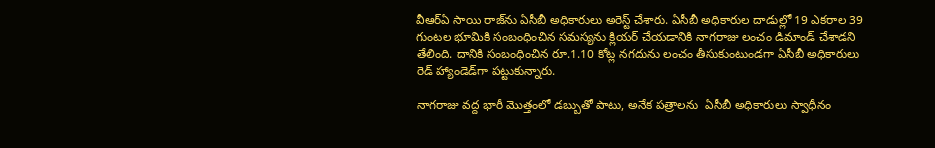వీఆర్ఏ‌ సాయి రాజ్‌‌ను ఏసీబీ అధికారులు అరెస్ట్ చేశారు. ఏసీబీ అధికారుల దాడుల్లో 19 ఎకరాల 39 గుంటల భూమికి సంబంధించిన సమస్యను క్లియర్ చేయడానికి నాగరాజు లంచం డిమాండ్ చేశాడని తేలింది. దానికి సంబంధించిన రూ.1.10 కోట్ల నగదును లంచం తీసుకుంటుండగా ఏసీబీ అధికారులు రెడ్ హ్యాండెడ్‌గా పట్టుకున్నారు.

నాగరాజు వద్ద భారీ మొత్తంలో డబ్బుతో పాటు, అనేక పత్రాలను  ఏసీబీ అధికారులు స్వాధీనం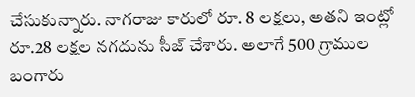చేసుకున్నారు. నాగరాజు కారులో రూ. 8 లక్షలు, అతని ఇంట్లో రూ.28 లక్షల నగదును సీజ్ చేశారు. అలాగే 500 గ్రాముల బంగారు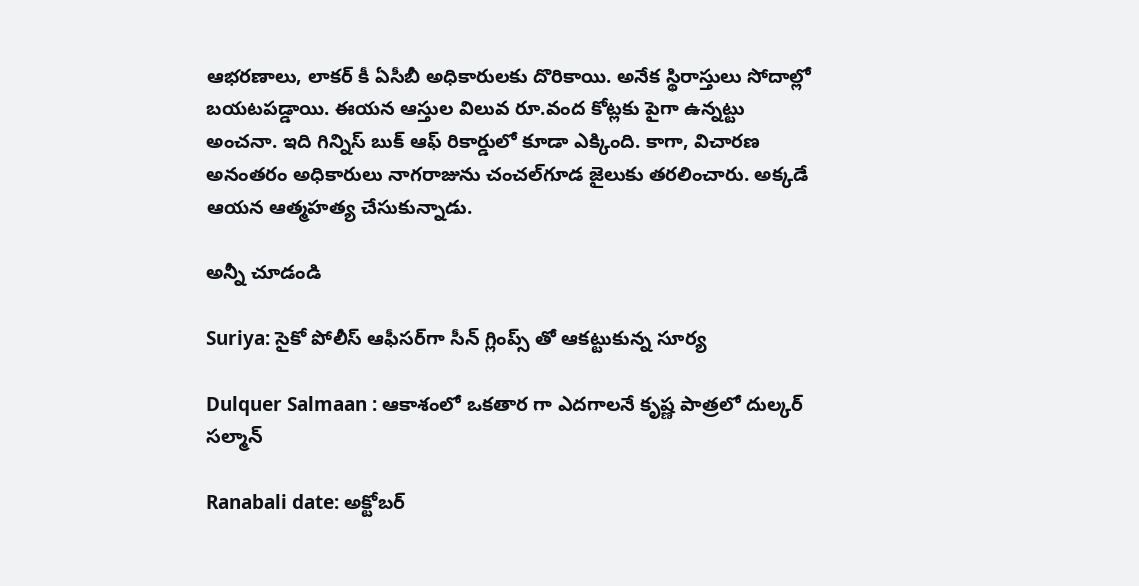ఆభరణాలు, లాకర్ కీ ఏసీబీ అధికారులకు దొరికాయి. అనేక స్థిరాస్తులు సోదాల్లో బయటపడ్డాయి. ఈయన ఆస్తుల విలువ రూ.వంద కోట్లకు పైగా ఉన్నట్టు అంచనా. ఇది గిన్నిస్ బుక్ ఆఫ్ రికార్డులో కూడా ఎక్కింది. కాగా, విచారణ అనంతరం అధికారులు నాగరాజును చంచల్‌గూడ జైలుకు తరలించారు. అక్కడే ఆయన ఆత్మహత్య చేసుకున్నాడు.

అన్నీ చూడండి

Suriya: సైకో పోలీస్ ఆఫీసర్‌గా సీన్ గ్లింప్స్ తో ఆకట్టుకున్న సూర్య

Dulquer Salmaan : ఆకాశంలో ఒకతార గా ఎదగాలనే కృష్ణ పాత్రలో దుల్కర్ సల్మాన్

Ranabali date: అక్టోబర్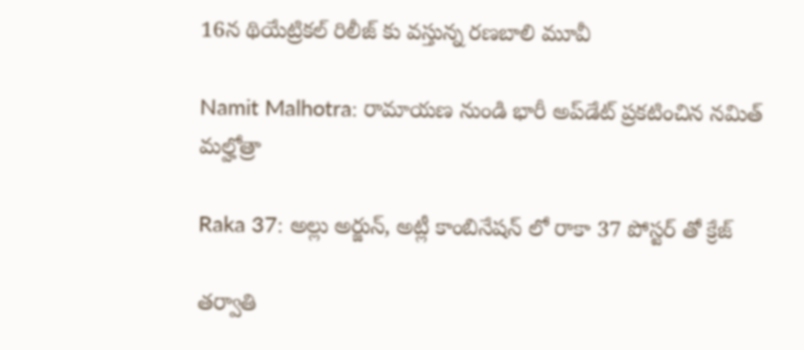16న థియేట్రికల్ రిలీజ్ కు వస్తున్న రణబాలి మూవీ

Namit Malhotra: రామాయణ నుండి భారీ అప్‌డేట్ ప్రకటించిన నమిత్ మల్హోత్రా

Raka 37: అల్లు అర్జున్, అట్లీ కాంబినేషన్ లో రాకా 37 పోస్టర్ తో క్రేజ్

తర్వాతి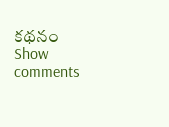కథనం
Show comments